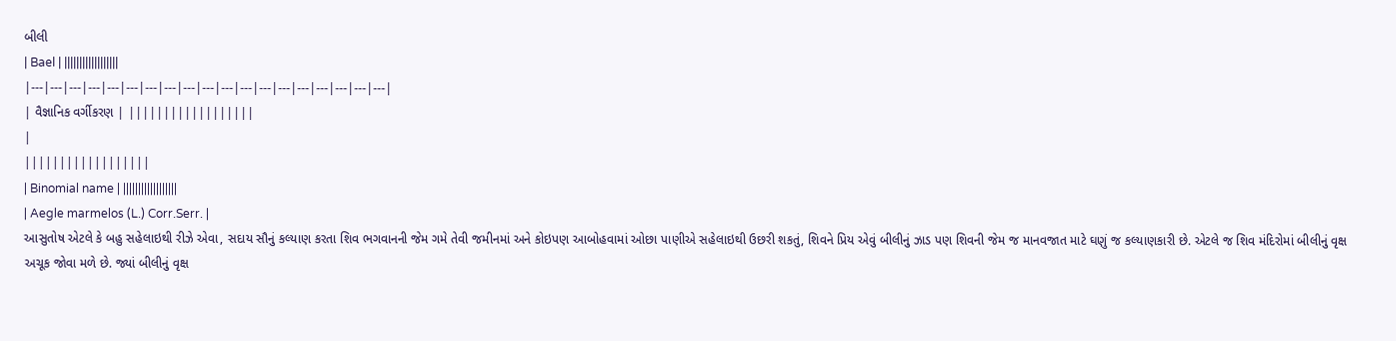બીલી
| Bael | ||||||||||||||||||
|---|---|---|---|---|---|---|---|---|---|---|---|---|---|---|---|---|---|---|
| વૈજ્ઞાનિક વર્ગીકરણ | ||||||||||||||||||
|
||||||||||||||||||
| Binomial name | ||||||||||||||||||
| Aegle marmelos (L.) Corr.Serr. |
આસુતોષ એટલે કે બહુ સહેલાઇથી રીઝે એવા, સદાય સૌનું કલ્યાણ કરતા શિવ ભગવાનની જેમ ગમે તેવી જમીનમાં અને કોઇપણ આબોહવામાં ઓછા પાણીએ સહેલાઇથી ઉછરી શકતું, શિવને પ્રિય એવું બીલીનું ઝાડ પણ શિવની જેમ જ માનવજાત માટે ઘણું જ કલ્યાણકારી છે. એટલે જ શિવ મંદિરોમાં બીલીનું વૃક્ષ અચૂક જોવા મળે છે. જ્યાં બીલીનું વૃક્ષ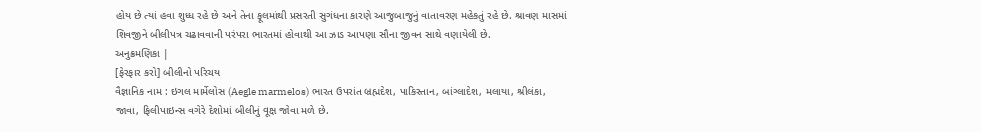હોય છે ત્યાં હવા શુધ્ધ રહે છે અને તેના ફૂલમાંથી પ્રસરતી સુગંધના કારણે આજુબાજુનું વાતાવરણ મહેકતું રહે છે. શ્રાવણ માસમાં શિવજીને બીલીપત્ર ચઢાવવાની પરંપરા ભારતમાં હોવાથી આ ઝાડ આપણા સૌના જીવન સાથે વણાયેલી છે.
અનુક્રમણિકા |
[ફેરફાર કરો] બીલીનો પરિચય
વૈજ્ઞાનિક નામ : ઇગલ માર્મેલોસ (Aegle marmelos) ભારત ઉપરાંત બ્રહ્મદેશ, પાકિસ્તાન, બાંગ્લાદેશ, મલાયા, શ્રીલંકા, જાવા, ફિલીપાઇન્સ વગેરે દેશોમાં બીલીનું વૂક્ષ જોવા મળે છે.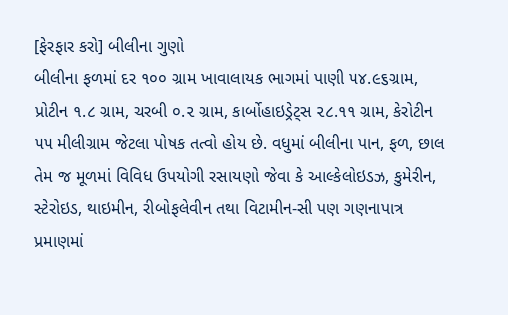[ફેરફાર કરો] બીલીના ગુણો
બીલીના ફળમાં દર ૧૦૦ ગ્રામ ખાવાલાયક ભાગમાં પાણી ૫૪.૯૬ગ્રામ, પ્રોટીન ૧.૮ ગ્રામ, ચરબી ૦.૨ ગ્રામ, કાર્બોહાઇડ્રેટ્સ ૨૮.૧૧ ગ્રામ, કેરોટીન ૫૫ મીલીગ્રામ જેટલા પોષક તત્વો હોય છે. વધુમાં બીલીના પાન, ફળ, છાલ તેમ જ મૂળમાં વિવિધ ઉપયોગી રસાયણો જેવા કે આલ્કેલોઇડઝ, કુમેરીન, સ્ટેરોઇડ, થાઇમીન, રીબોફલેવીન તથા વિટામીન-સી પણ ગણનાપાત્ર પ્રમાણમાં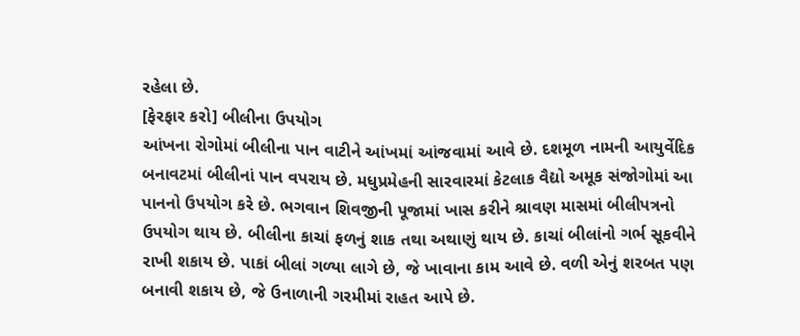રહેલા છે.
[ફેરફાર કરો] બીલીના ઉપયોગ
આંખના રોગોમાં બીલીના પાન વાટીને આંખમાં આંજવામાં આવે છે. દશમૂળ નામની આયુર્વેદિક બનાવટમાં બીલીનાં પાન વપરાય છે. મધુપ્રમેહની સારવારમાં કેટલાક વૈદ્યો અમૂક સંજોગોમાં આ પાનનો ઉપયોગ કરે છે. ભગવાન શિવજીની પૂજામાં ખાસ કરીને શ્રાવણ માસમાં બીલીપત્રનો ઉપયોગ થાય છે. બીલીના કાચાં ફળનું શાક તથા અથાણું થાય છે. કાચાં બીલાંનો ગર્ભ સૂકવીને રાખી શકાય છે. પાકાં બીલાં ગળ્યા લાગે છે, જે ખાવાના કામ આવે છે. વળી એનું શરબત પણ બનાવી શકાય છે, જે ઉનાળાની ગરમીમાં રાહત આપે છે.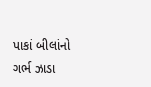પાકાં બીલાંનો ગર્ભ ઝાડા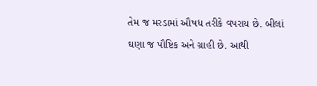તેમ જ મરડામાં ઔષધ તરીકે વપરાય છે. બીલાં ઘણા જ પૌષ્ટિક અને ગ્રાહી છે. આથી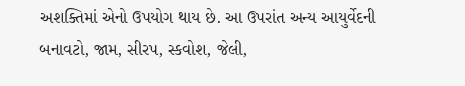અશક્તિમાં એનો ઉપયોગ થાય છે. આ ઉપરાંત અન્ય આયુર્વેદની બનાવટો, જામ, સીરપ, સ્કવોશ, જેલી,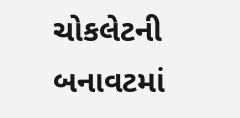ચોકલેટની બનાવટમાં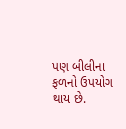પણ બીલીના ફળનો ઉપયોગ થાય છે.